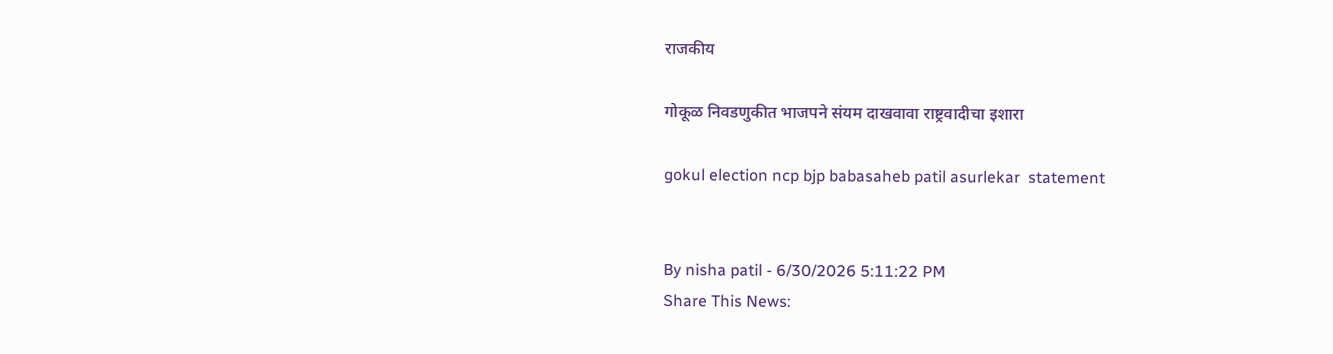राजकीय

गोकूळ निवडणुकीत भाजपने संयम दाखवावा राष्ट्रवादीचा इशारा

gokul election ncp bjp babasaheb patil asurlekar  statement


By nisha patil - 6/30/2026 5:11:22 PM
Share This News: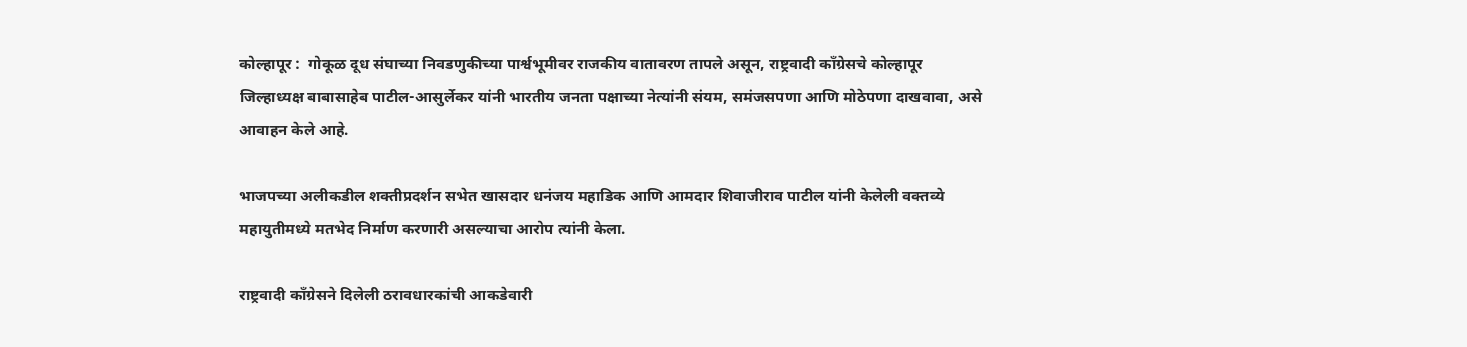कोल्हापूर :  गोकूळ दूध संघाच्या निवडणुकीच्या पार्श्वभूमीवर राजकीय वातावरण तापले असून, राष्ट्रवादी काँग्रेसचे कोल्हापूर जिल्हाध्यक्ष बाबासाहेब पाटील-आसुर्लेकर यांनी भारतीय जनता पक्षाच्या नेत्यांनी संयम, समंजसपणा आणि मोठेपणा दाखवावा, असे आवाहन केले आहे.

भाजपच्या अलीकडील शक्तीप्रदर्शन सभेत खासदार धनंजय महाडिक आणि आमदार शिवाजीराव पाटील यांनी केलेली वक्तव्ये महायुतीमध्ये मतभेद निर्माण करणारी असल्याचा आरोप त्यांनी केला.

राष्ट्रवादी काँग्रेसने दिलेली ठरावधारकांची आकडेवारी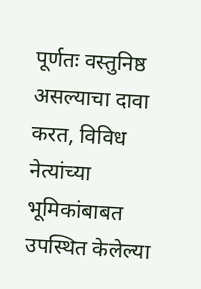पूर्णतः वस्तुनिष्ठ असल्याचा दावा करत, विविध नेत्यांच्या भूमिकांबाबत उपस्थित केलेल्या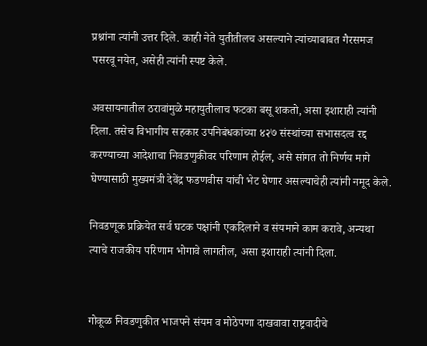प्रश्नांना त्यांनी उत्तर दिले. काही नेते युतीतीलच असल्याने त्यांच्याबाबत गैरसमज पसरवू नयेत, असेही त्यांनी स्पष्ट केले.

अवसायनातील ठरावांमुळे महायुतीलाच फटका बसू शकतो, असा इशाराही त्यांनी दिला. तसेच विभागीय सहकार उपनिबंधकांच्या ४२७ संस्थांच्या सभासदत्व रद्द करण्याच्या आदेशाचा निवडणुकीवर परिणाम होईल, असे सांगत तो निर्णय मागे घेण्यासाठी मुख्यमंत्री देवेंद्र फडणवीस यांची भेट घेणार असल्याचेही त्यांनी नमूद केले.

निवडणूक प्रक्रियेत सर्व घटक पक्षांनी एकदिलाने व संयमाने काम करावे, अन्यथा त्याचे राजकीय परिणाम भोगावे लागतील, असा इशाराही त्यांनी दिला.


गोकूळ निवडणुकीत भाजपने संयम व मोठेपणा दाखवावा राष्ट्रवादीचे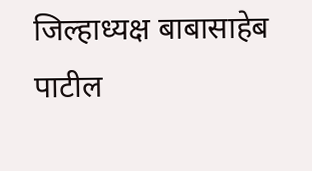जिल्हाध्यक्ष बाबासाहेब पाटील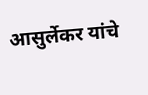आसुर्लेकर यांचे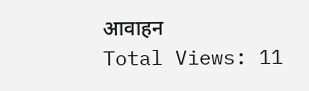आवाहन
Total Views: 11